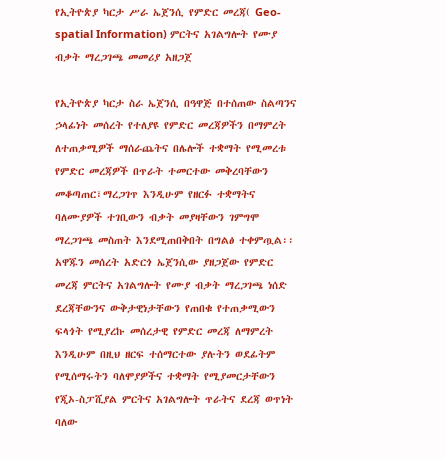የኢትዮጵያ ካርታ ሥራ ኤጀንሲ የምድር መረጃ( Geo-spatial Information) ምርትና አገልግሎት የሙያ ብቃት ማረጋገጫ መመሪያ አዘጋጀ

የኢትዮጵያ ካርታ ስራ ኤጀንሲ በዓዋጅ በተሰጠው ስልጣንና ኃላፊነት መሰረት የተለያዩ የምድር መረጃዎችን በማምረት ለተጠቃሚዎች ማሰራጨትና በሌሎች ተቋማት የሚመረቱ የምድር መረጃዎች በጥራት ተመርተው መቅረባቸውን መቆጣጠር፣ማረጋገጥ እንዲሁም የዘርፉ ተቋማትና ባለሙያዎች ተገቢውን ብቃት መያዛቸውን ገምግሞ ማረጋገጫ መስጠት እንደሚጠበቅበት በግልፅ ተቀምጧል፡፡
አዋጁን መሰረት አድርጎ ኤጀንሲው ያዘጋጀው የምድር መረጃ ምርትና አገልግሎት የሙያ ብቃት ማረጋገጫ ነሰድ ደረጃቸውንና ውቅታዊነታቸውን የጠበቁ የተጠቃሚውን ፍላጎት የሚያረኩ መሰረታዊ የምድር መረጃ ለማምረት እንዲሁም በዚህ ዘርፍ ተሰማርተው ያሉትን ወደፊትም የሚሰማሩትን ባለሞያዎችና ተቋማት የሚያመርታቸውን የጂኦ-ስፓሺያል ምርትና አገልግሎት ጥራትና ደረጃ ወጥነት ባለው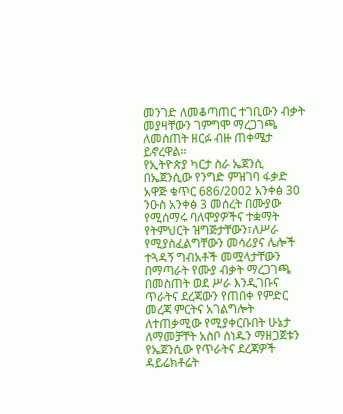መንገድ ለመቆጣጠር ተገቢውን ብቃት መያዛቸውን ገምግሞ ማረጋገጫ ለመስጠት ዘርፉ ብዙ ጠቀሜታ ይኖረዋል፡፡
የኢትዮጵያ ካርታ ስራ ኤጀንሲ በኤጀንሲው የንግድ ምዝገባ ፋቃድ አዋጅ ቁጥር 686/2002 አንቀፅ 30 ንዑስ አንቀፅ 3 መሰረት በሙያው የሚሰማሩ ባለሞያዎችና ተቋማት የትምህርት ዝግጅታቸውን፣ለሥራ የሚያስፈልግቸውን መሳሪያና ሌሎች ተጓዳኝ ግብአቶች መሟላታቸውን በማጣራት የሙያ ብቃት ማረጋገጫ በመስጠት ወደ ሥራ እንዲገቡና ጥራትና ደረጃውን የጠበቀ የምድር መረጃ ምርትና አገልግሎት ለተጠቃሚው የሚያቀርቡበት ሁኔታ ለማመቻቸት አስቦ ሰነዱን ማዘጋጀቱን የኤጀንሲው የጥራትና ደረጃዎች ዳይሬክቶሬት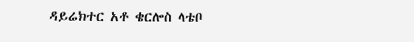ዳይሬክተር አቶ ቄርሎስ ላቴቦ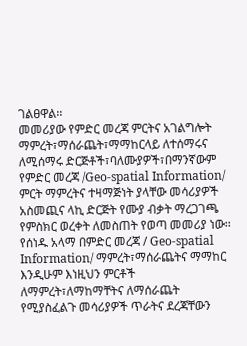ገልፀዋል፡፡
መመሪያው የምድር መረጃ ምርትና አገልግሎት ማምረት፣ማሰራጨት፣ማማከርላይ ለተሰማሩና ለሚሰማሩ ድርጅቶች፣ባለሙያዎች፣በማንኛውም የምድር መረጃ /Geo-spatial Information/ ምርት ማምረትና ተዛማጅነት ያላቸው መሳሪያዎች አስመጪና ላኪ ድርጅት የሙያ ብቃት ማረጋገጫ የምስክር ወረቀት ለመስጠት የወጣ መመሪያ ነው፡፡
የሰነዱ አላማ በምድር መረጃ / Geo-spatial Information/ ማምረት፣ማሰራጨትና ማማከር እንዲሁም እነዚህን ምርቶች ለማምረት፣ለማከማቸትና ለማሰራጨት የሚያስፈልጉ መሳሪያዎች ጥራትና ደረጃቸውን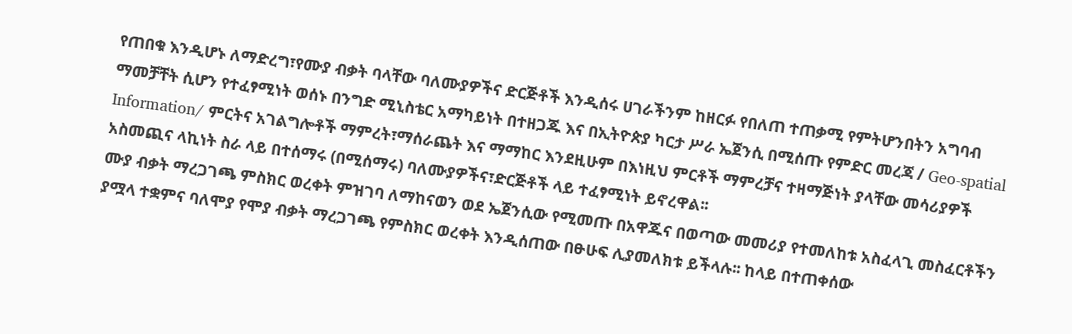የጠበቁ እንዲሆኑ ለማድረግ፣የሙያ ብቃት ባላቸው ባለሙያዎችና ድርጅቶች እንዲሰሩ ሀገራችንም ከዘርፉ የበለጠ ተጠቃሚ የምትሆንበትን አግባብ ማመቻቸት ሲሆን የተፈፃሚነት ወሰኑ በንግድ ሚኒስቴር አማካይነት በተዘጋጁ እና በኢትዮጵያ ካርታ ሥራ ኤጀንሲ በሚሰጡ የምድር መረጃ / Geo-spatial Information/ ምርትና አገልግሎቶች ማምረት፣ማሰራጨት እና ማማከር እንደዚሁም በእነዚህ ምርቶች ማምረቻና ተዛማጅነት ያላቸው መሳሪያዎች አስመጪና ላኪነት ስራ ላይ በተሰማሩ (በሚሰማሩ) ባለሙያዎችና፣ድርጅቶች ላይ ተፈፃሚነት ይኖረዋል፡፡
ሙያ ብቃት ማረጋገጫ ምስክር ወረቀት ምዝገባ ለማከናወን ወደ ኤጀንሲው የሚመጡ በአዋጁና በወጣው መመሪያ የተመለከቱ አስፈላጊ መስፈርቶችን ያሟላ ተቋምና ባለሞያ የሞያ ብቃት ማረጋገጫ የምስክር ወረቀት እንዲሰጠው በፁሁፍ ሊያመለክቱ ይችላሉ፡፡ ከላይ በተጠቀሰው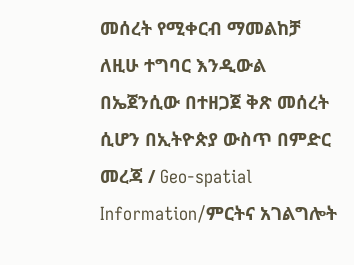መሰረት የሚቀርብ ማመልከቻ ለዚሁ ተግባር እንዲውል በኤጀንሲው በተዘጋጀ ቅጽ መሰረት ሲሆን በኢትዮጵያ ውስጥ በምድር መረጃ / Geo-spatial Information/ምርትና አገልግሎት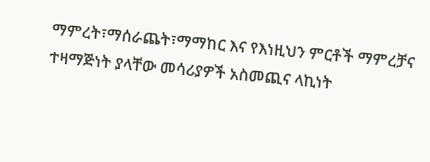ማምረት፣ማሰራጨት፣ማማከር እና የእነዚህን ምርቶች ማምረቻና ተዛማጅነት ያላቸው መሳሪያዎች አስመጪና ላኪነት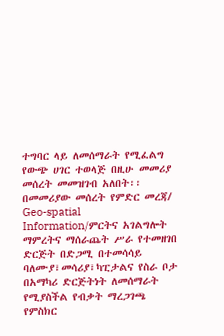ተግባር ላይ ለመሰማራት የሚፈልግ የውጭ ሀገር ተወላጅ በዚሁ መመሪያ መሰረት መመዝገብ አለበት፡፡
በመመሪያው መሰረት የምድር መረጃ/ Geo-spatial Information/ምርትና አገልግሎት ማምረትና ማሰራጨት ሥራ የተመዘገበ ድርጅት በድጋሚ በተመሳሳይ ባለሙያ፣መሳሪያ፣ካፒታልና የስራ ቦታ በአማካሪ ድርጅትነት ለመሰማራት የሚያስችል የብቃት ማረጋገጫ የምስክር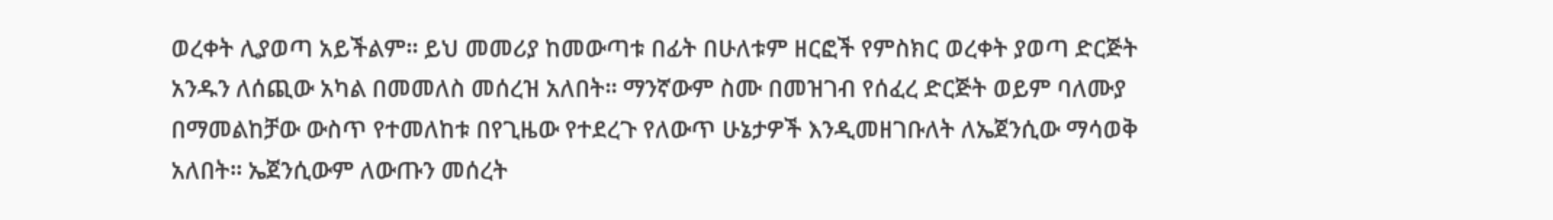ወረቀት ሊያወጣ አይችልም፡፡ ይህ መመሪያ ከመውጣቱ በፊት በሁለቱም ዘርፎች የምስክር ወረቀት ያወጣ ድርጅት አንዱን ለሰጪው አካል በመመለስ መሰረዝ አለበት፡፡ ማንኛውም ስሙ በመዝገብ የሰፈረ ድርጅት ወይም ባለሙያ በማመልከቻው ውስጥ የተመለከቱ በየጊዜው የተደረጉ የለውጥ ሁኔታዎች እንዲመዘገቡለት ለኤጀንሲው ማሳወቅ አለበት፡፡ ኤጀንሲውም ለውጡን መሰረት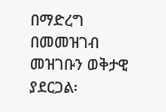በማድረግ በመመዝገብ መዝገቡን ወቅታዊ ያደርጋል፡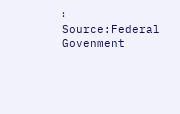፡
Source:Federal Govenment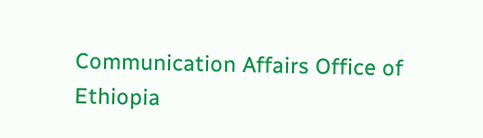Communication Affairs Office of Ethiopia